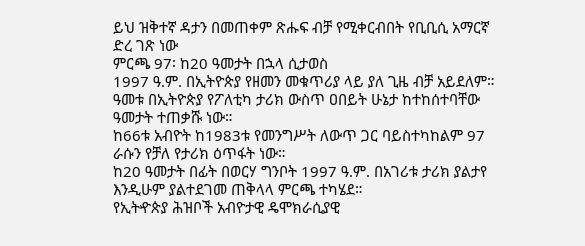ይህ ዝቅተኛ ዳታን በመጠቀም ጽሑፍ ብቻ የሚቀርብበት የቢቢሲ አማርኛ ድረ ገጽ ነው
ምርጫ 97፡ ከ20 ዓመታት በኋላ ሲታወስ
1997 ዓ.ም. በኢትዮጵያ የዘመን መቁጥሪያ ላይ ያለ ጊዜ ብቻ አይደለም። ዓመቱ በኢትዮጵያ የፖለቲካ ታሪክ ውስጥ ዐበይት ሁኔታ ከተከሰተባቸው ዓመታት ተጠቃሹ ነው።
ከ66ቱ አብዮት ከ1983ቱ የመንግሥት ለውጥ ጋር ባይስተካከልም 97 ራሱን የቻለ የታሪክ ዕጥፋት ነው።
ከ20 ዓመታት በፊት በወርሃ ግንቦት 1997 ዓ.ም. በአገሪቱ ታሪክ ያልታየ እንዲሁም ያልተደገመ ጠቅላላ ምርጫ ተካሄደ።
የኢትዯጵያ ሕዝቦች አብዮታዊ ዴሞክራሲያዊ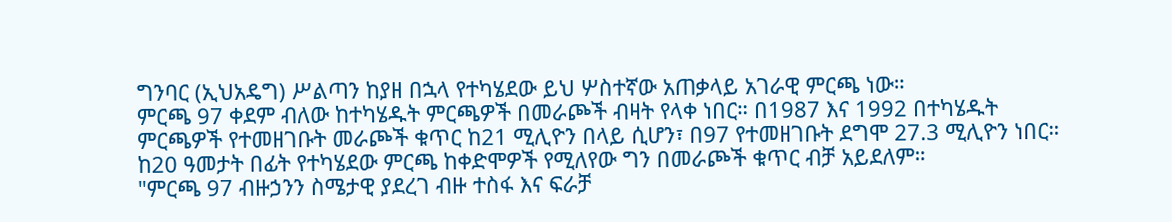ግንባር (ኢህአዴግ) ሥልጣን ከያዘ በኋላ የተካሄደው ይህ ሦስተኛው አጠቃላይ አገራዊ ምርጫ ነው።
ምርጫ 97 ቀደም ብለው ከተካሄዱት ምርጫዎች በመራጮች ብዛት የላቀ ነበር። በ1987 እና 1992 በተካሄዱት ምርጫዎች የተመዘገቡት መራጮች ቁጥር ከ21 ሚሊዮን በላይ ሲሆን፣ በ97 የተመዘገቡት ደግሞ 27.3 ሚሊዮን ነበር።
ከ20 ዓመታት በፊት የተካሄደው ምርጫ ከቀድሞዎች የሚለየው ግን በመራጮች ቁጥር ብቻ አይደለም።
"ምርጫ 97 ብዙኃንን ስሜታዊ ያደረገ ብዙ ተስፋ እና ፍራቻ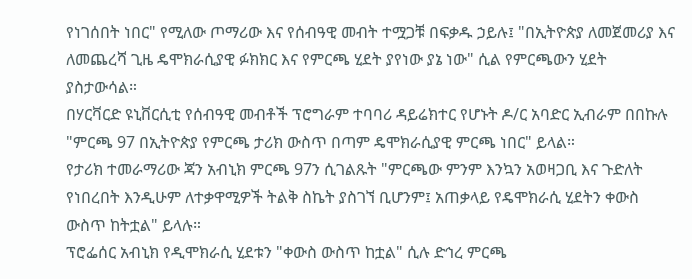የነገሰበት ነበር" የሚለው ጦማሪው እና የሰብዓዊ መብት ተሟጋቹ በፍቃዱ ኃይሉ፤ "በኢትዮጵያ ለመጀመሪያ እና ለመጨረሻ ጊዜ ዴሞክራሲያዊ ፉክክር እና የምርጫ ሂደት ያየነው ያኔ ነው" ሲል የምርጫውን ሂደት ያስታውሳል።
በሃርቫርድ ዩኒቨርሲቲ የሰብዓዊ መብቶች ፕሮግራም ተባባሪ ዳይሬክተር የሆኑት ዶ/ር አባድር ኢብራም በበኩሉ "ምርጫ 97 በኢትዮጵያ የምርጫ ታሪክ ውስጥ በጣም ዴሞክራሲያዊ ምርጫ ነበር" ይላል።
የታሪክ ተመራማሪው ጃን አብኒክ ምርጫ 97ን ሲገልጹት "ምርጫው ምንም እንኳን አወዛጋቢ እና ጉድለት የነበረበት እንዲሁም ለተቃዋሚዎች ትልቅ ስኬት ያስገኘ ቢሆንም፤ አጠቃላይ የዴሞክራሲ ሂደትን ቀውስ ውስጥ ከትቷል" ይላሉ።
ፕሮፌሰር አብኒክ የዲሞክራሲ ሂደቱን "ቀውስ ውስጥ ከቷል" ሲሉ ድኅረ ምርጫ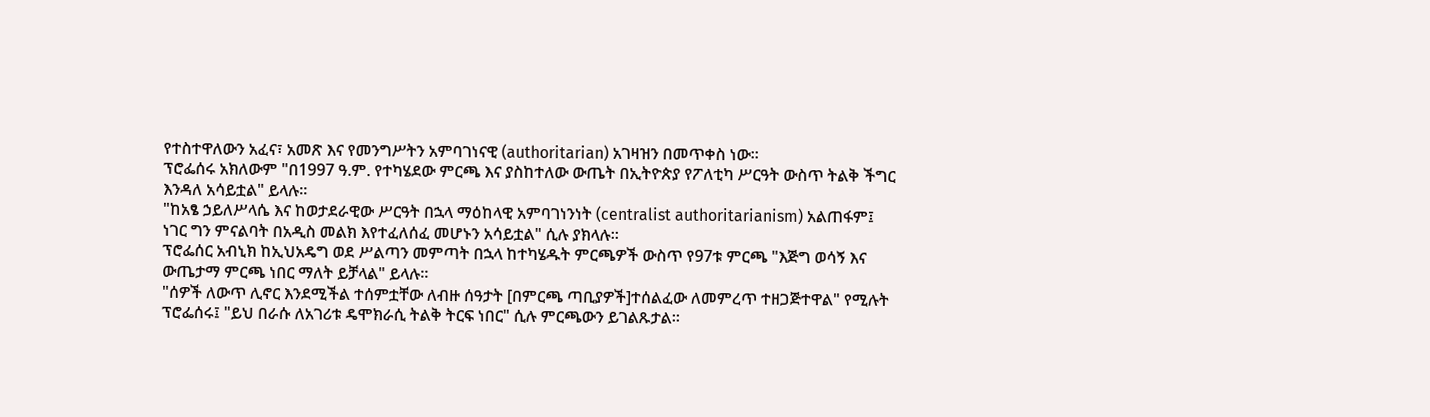የተስተዋለውን አፈና፣ አመጽ እና የመንግሥትን አምባገነናዊ (authoritarian) አገዛዝን በመጥቀስ ነው።
ፕሮፌሰሩ አክለውም "በ1997 ዓ.ም. የተካሄደው ምርጫ እና ያስከተለው ውጤት በኢትዮጵያ የፖለቲካ ሥርዓት ውስጥ ትልቅ ችግር እንዳለ አሳይቷል" ይላሉ።
"ከአፄ ኃይለሥላሴ እና ከወታደራዊው ሥርዓት በኋላ ማዕከላዊ አምባገነንነት (centralist authoritarianism) አልጠፋም፤ ነገር ግን ምናልባት በአዲስ መልክ እየተፈለሰፈ መሆኑን አሳይቷል" ሲሉ ያክላሉ።
ፕሮፌሰር አብኒክ ከኢህአዴግ ወደ ሥልጣን መምጣት በኋላ ከተካሄዱት ምርጫዎች ውስጥ የ97ቱ ምርጫ "እጅግ ወሳኝ እና ውጤታማ ምርጫ ነበር ማለት ይቻላል" ይላሉ።
"ሰዎች ለውጥ ሊኖር እንደሚችል ተሰምቷቸው ለብዙ ሰዓታት [በምርጫ ጣቢያዎች]ተሰልፈው ለመምረጥ ተዘጋጅተዋል" የሚሉት ፕሮፌሰሩ፤ "ይህ በራሱ ለአገሪቱ ዴሞክራሲ ትልቅ ትርፍ ነበር" ሲሉ ምርጫውን ይገልጹታል።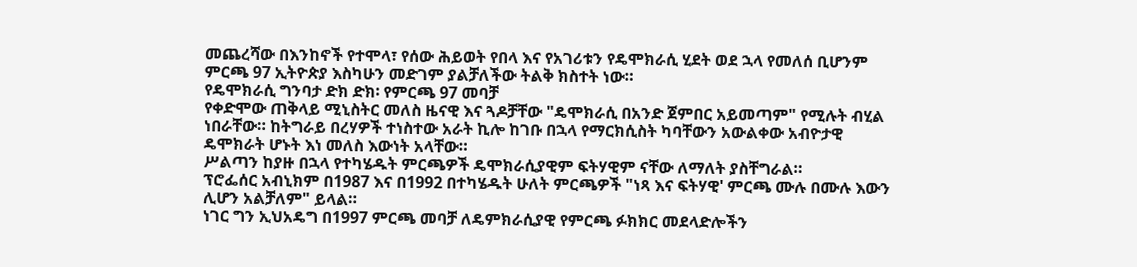መጨረሻው በእንከኖች የተሞላ፣ የሰው ሕይወት የበላ እና የአገሪቱን የዴሞክራሲ ሂደት ወደ ኋላ የመለሰ ቢሆንም ምርጫ 97 ኢትዮጵያ እስካሁን መድገም ያልቻለችው ትልቅ ክስተት ነው።
የዴሞክራሲ ግንባታ ድክ ድክ፡ የምርጫ 97 መባቻ
የቀድሞው ጠቅላይ ሚኒስትር መለስ ዜናዊ እና ጓዶቻቸው "ዴሞክራሲ በአንድ ጀምበር አይመጣም" የሚሉት ብሂል ነበራቸው። ከትግራይ በረሃዎች ተነስተው አራት ኪሎ ከገቡ በኋላ የማርክሲስት ካባቸውን አውልቀው አብዮታዊ ዴሞክራት ሆኑት እነ መለስ እውነት አላቸው።
ሥልጣን ከያዙ በኋላ የተካሄዱት ምርጫዎች ዴሞክራሲያዊም ፍትሃዊም ናቸው ለማለት ያስቸግራል።
ፕሮፌሰር አብኒክም በ1987 እና በ1992 በተካሄዱት ሁለት ምርጫዎች "ነጻ እና ፍትሃዊ' ምርጫ ሙሉ በሙሉ እውን ሊሆን አልቻለም" ይላል።
ነገር ግን ኢህአዴግ በ1997 ምርጫ መባቻ ለዴምክራሲያዊ የምርጫ ፉክክር መደላድሎችን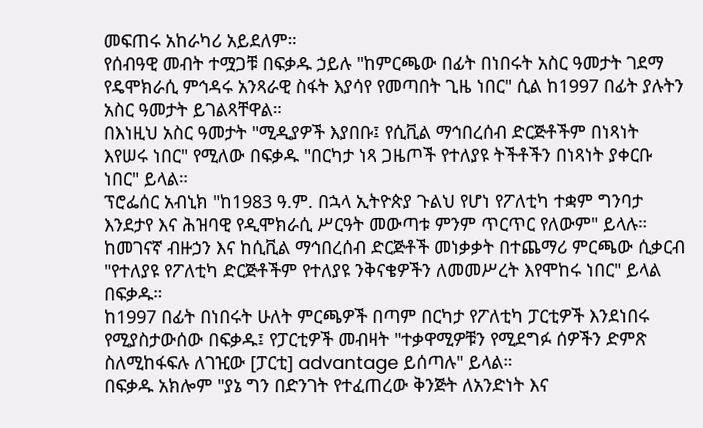መፍጠሩ አከራካሪ አይደለም።
የሰብዓዊ መብት ተሟጋቹ በፍቃዱ ኃይሉ "ከምርጫው በፊት በነበሩት አስር ዓመታት ገደማ የዴሞክራሲ ምኅዳሩ አንጻራዊ ስፋት እያሳየ የመጣበት ጊዜ ነበር" ሲል ከ1997 በፊት ያሉትን አስር ዓመታት ይገልጻቸዋል።
በእነዚህ አስር ዓመታት "ሚዲያዎች እያበቡ፤ የሲቪል ማኅበረሰብ ድርጅቶችም በነጻነት እየሠሩ ነበር" የሚለው በፍቃዱ "በርካታ ነጻ ጋዜጦች የተለያዩ ትችቶችን በነጻነት ያቀርቡ ነበር" ይላል።
ፕሮፌሰር አብኒክ "ከ1983 ዓ.ም. በኋላ ኢትዮጵያ ጉልህ የሆነ የፖለቲካ ተቋም ግንባታ እንደታየ እና ሕዝባዊ የዲሞክራሲ ሥርዓት መውጣቱ ምንም ጥርጥር የለውም" ይላሉ።
ከመገናኛ ብዙኃን እና ከሲቪል ማኅበረሰብ ድርጅቶች መነቃቃት በተጨማሪ ምርጫው ሲቃርብ "የተለያዩ የፖለቲካ ድርጅቶችም የተለያዩ ንቅናቄዎችን ለመመሥረት እየሞከሩ ነበር" ይላል በፍቃዱ።
ከ1997 በፊት በነበሩት ሁለት ምርጫዎች በጣም በርካታ የፖለቲካ ፓርቲዎች እንደነበሩ የሚያስታውሰው በፍቃዱ፤ የፓርቲዎች መብዛት "ተቃዋሚዎቹን የሚደግፉ ሰዎችን ድምጽ ስለሚከፋፍሉ ለገዢው [ፓርቲ] advantage ይሰጣሉ" ይላል።
በፍቃዱ አክሎም "ያኔ ግን በድንገት የተፈጠረው ቅንጅት ለአንድነት እና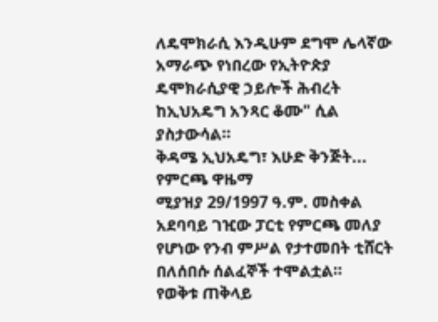ለዴሞክራሲ እንዲሁም ደግሞ ሌላኛው አማራጭ የነበረው የኢትዮጵያ ዴሞክራሲያዊ ኃይሎች ሕብረት ከኢህአዴግ አንጻር ቆሙ" ሲል ያስታውሳል።
ቅዳሜ ኢህአዴግ፣ እሁድ ቅንጅት... የምርጫ ዋዜማ
ሚያዝያ 29/1997 ዓ.ም. መስቀል አደባባይ ገዢው ፓርቲ የምርጫ መለያ የሆነው የንብ ምሥል የታተመበት ቲሸርት በለሰበሱ ሰልፈኞች ተሞልቷል።
የወቅቱ ጠቅላይ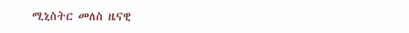ሚኒስትር መለስ ዜናዊ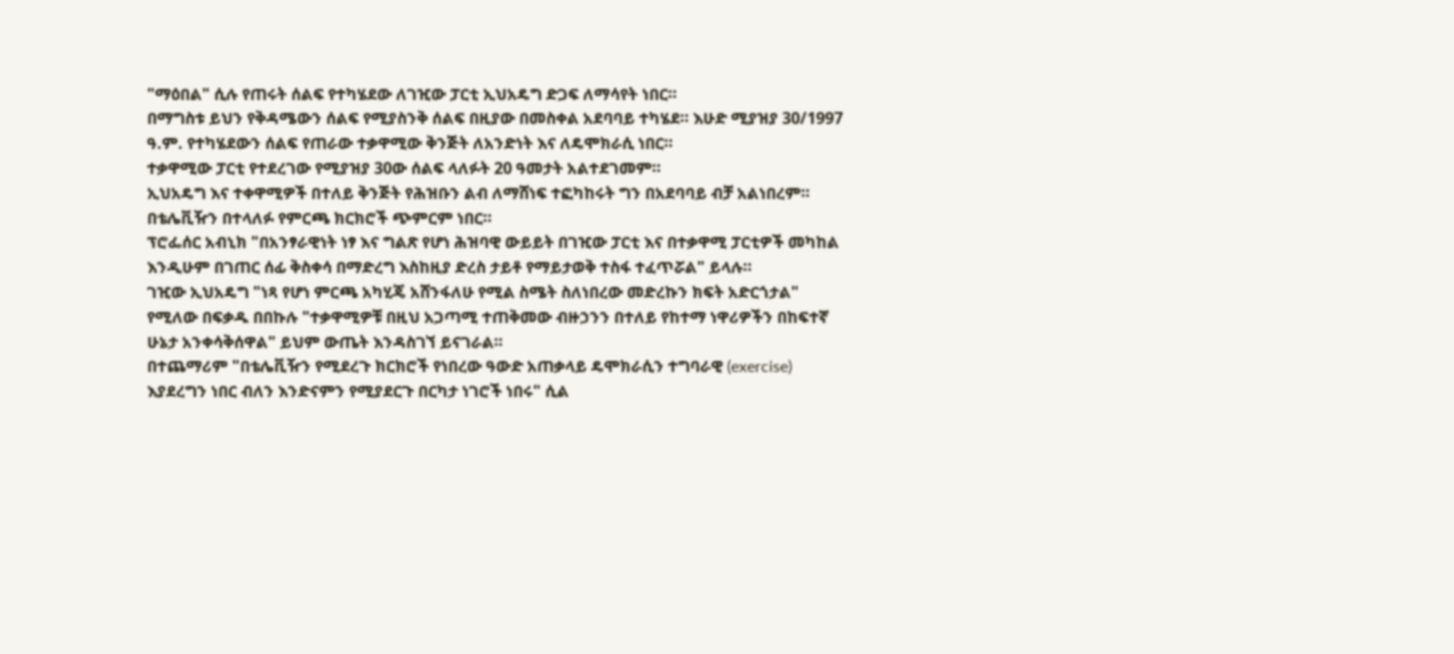"ማዕበል" ሲሉ የጠሩት ሰልፍ የተካሄደው ለገዢው ፓርቲ ኢህአዴግ ድጋፍ ለማሳየት ነበር።
በማግስቱ ይህን የቅዳሜውን ሰልፍ የሚያስንቅ ሰልፍ በዚያው በመስቀል አደባባይ ተካሄደ። እሁድ ሚያዝያ 30/1997 ዓ.ም. የተካሄደውን ሰልፍ የጠራው ተቃዋሚው ቅንጅት ለአንድነት እና ለዴሞክራሲ ነበር።
ተቃዋሚው ፓርቲ የተደረገው የሚያዝያ 30ው ሰልፍ ላለፉት 20 ዓመታት አልተደገመም።
ኢህአዴግ እና ተቀዋሚዎች በተለይ ቅንጅት የሕዝቡን ልብ ለማሸነፍ ተፎካከሩት ግን በአደባባይ ብቻ አልነበረም። በቴሌቪዥን በተላለፉ የምርጫ ክርክሮች ጭምርም ነበር።
ፕሮፌሰር አብኒክ "በአንፃራዊነት ነፃ እና ግልጽ የሆነ ሕዝባዊ ውይይት በገዢው ፓርቲ እና በተቃዋሚ ፓርቲዎች መካከል እንዲሁም በገጠር ሰፊ ቅስቀሳ በማድረግ እስከዚያ ድረስ ታይቶ የማይታወቅ ተስፋ ተፈጥሯል" ይላሉ።
ገዢው ኢህአዴግ "ነጻ የሆነ ምርጫ አካሂጄ አሸንፋለሁ የሚል ስሜት ስለነበረው መድረኩን ክፍት አድርጎታል" የሚለው በፍቃዱ በበኩሉ "ተቃዋሚዎቹ በዚህ አጋጣሚ ተጠቅመው ብዙኃንን በተለይ የከተማ ነዋሪዎችን በከፍተኛ ሁኔታ አንቀሳቅሰዋል" ይህም ውጤት እንዳስገኘ ይናገራል።
በተጨማሪም "በቴሌቪዥን የሚደረጉ ክርክሮች የነበረው ዓውድ አጠቃላይ ዴሞክራሲን ተግባራዊ (exercise) እያደረግን ነበር ብለን እንድናምን የሚያደርጉ በርካታ ነገሮች ነበሩ" ሲል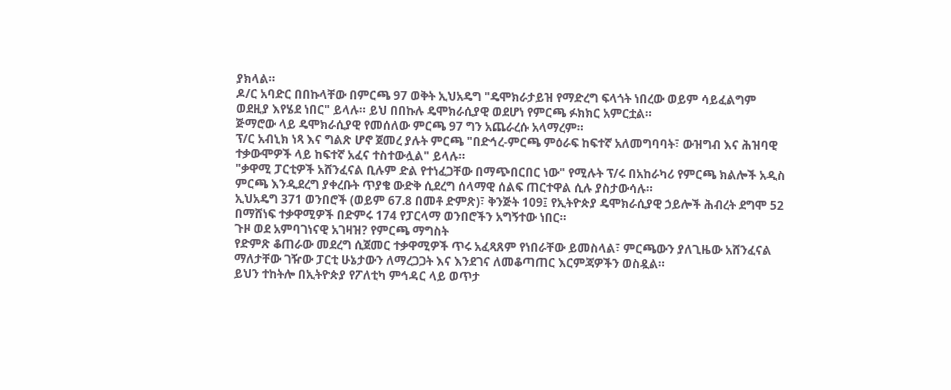ያክላል።
ዶ/ር አባድር በበኩላቸው በምርጫ 97 ወቅት ኢህአዴግ "ዴሞክራታይዝ የማድረግ ፍላጎት ነበረው ወይም ሳይፈልግም ወደዚያ እየሄደ ነበር" ይላሉ። ይህ በበኩሉ ዴሞክራሲያዊ ወደሆነ የምርጫ ፉክክር አምርቷል።
ጅማሮው ላይ ዴሞክራሲያዊ የመሰለው ምርጫ 97 ግን አጨራረሱ አላማረም።
ፕ/ር አብኒክ ነጻ እና ግልጽ ሆኖ ጀመረ ያሉት ምርጫ "በድኅረ-ምርጫ ምዕራፍ ከፍተኛ አለመግባባት፣ ውዝግብ እና ሕዝባዊ ተቃውሞዎች ላይ ከፍተኛ አፈና ተስተውሏል" ይላሉ።
"ቃዋሚ ፓርቲዎች አሸንፈናል ቢሉም ድል የተነፈጋቸው በማጭበርበር ነው" የሚሉት ፕ/ሩ በአከራካሪ የምርጫ ክልሎች አዲስ ምርጫ እንዲደረግ ያቀረቡት ጥያቄ ውድቅ ሲደረግ ሰላማዊ ሰልፍ ጠርተዋል ሲሉ ያስታውሳሉ።
ኢህአዴግ 371 ወንበሮች (ወይም 67.8 በመቶ ድምጽ)፣ ቅንጅት 109፤ የኢትዮጵያ ዴሞክራሲያዊ ኃይሎች ሕብረት ደግሞ 52 በማሸነፍ ተቃዋሚዎች በድምሩ 174 የፓርላማ ወንበሮችን አግኝተው ነበር።
ጉዞ ወደ አምባገነናዊ አገዛዝ? የምርጫ ማግስት
የድምጽ ቆጠራው መደረግ ሲጀመር ተቃዋሚዎች ጥሩ አፈጻጸም የነበራቸው ይመስላል፣ ምርጫውን ያለጊዜው አሸንፈናል ማለታቸው ገዥው ፓርቲ ሁኔታውን ለማረጋጋት እና እንደገና ለመቆጣጠር እርምጃዎችን ወስዷል።
ይህን ተከትሎ በኢትዮጵያ የፖለቲካ ምኅዳር ላይ ወጥታ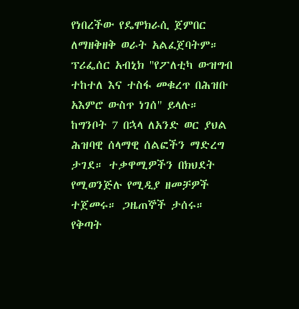የነበረችው የዴሞክራሲ ጀምበር ለማዘቅዘቅ ወራት አልፈጀባትም። ፕሪፌሰር አብኒክ "የፖለቲካ ውዝግብ ተከተለ እና ተስፋ መቁረጥ በሕዝቡ አእምሮ ውስጥ ነገሰ" ይላሉ።
ከግንቦት 7 በኋላ ለአንድ ወር ያህል ሕዝባዊ ሰላማዊ ሰልፎችን ማድረግ ታገደ። ተቃዋሚዎችን በክህደት የሚወንጅሉ የሚዲያ ዘመቻዎች ተጀመሩ። ጋዜጠኞች ታሰሩ።
የቅጣት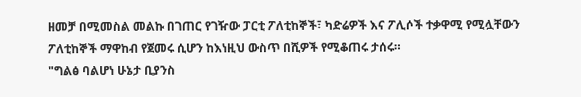ዘመቻ በሚመስል መልኩ በገጠር የገዥው ፓርቲ ፖለቲከኞች፣ ካድሬዎች እና ፖሊሶች ተቃዋሚ የሚሏቸውን ፖለቲከኞች ማዋከብ የጀመሩ ሲሆን ከእነዚህ ውስጥ በሺዎች የሚቆጠሩ ታሰሩ።
"ግልፅ ባልሆነ ሁኔታ ቢያንስ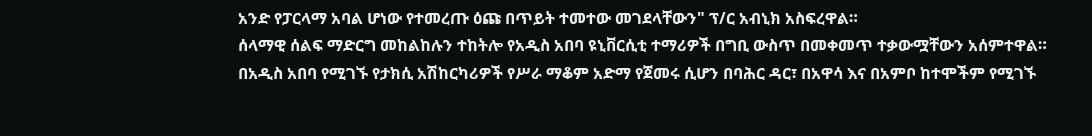አንድ የፓርላማ አባል ሆነው የተመረጡ ዕጩ በጥይት ተመተው መገደላቸውን" ፕ/ር አብኒክ አስፍረዋል።
ሰላማዊ ሰልፍ ማድርግ መከልከሉን ተከትሎ የአዲስ አበባ ዩኒቨርሲቲ ተማሪዎች በግቢ ውስጥ በመቀመጥ ተቃውሟቸውን አሰምተዋል።
በአዲስ አበባ የሚገኙ የታክሲ አሽከርካሪዎች የሥራ ማቆም አድማ የጀመሩ ሲሆን በባሕር ዳር፣ በአዋሳ እና በአምቦ ከተሞችም የሚገኙ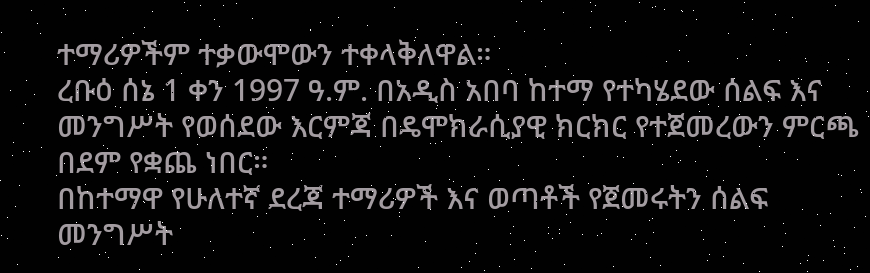ተማሪዎችም ተቃውሞውን ተቀላቅለዋል።
ረቡዕ ሰኔ 1 ቀን 1997 ዓ.ም. በአዲስ አበባ ከተማ የተካሄደው ሰልፍ እና መንግሥት የወሰደው እርምጃ በዴሞክራሲያዊ ክርክር የተጀመረውን ምርጫ በደም የቋጨ ነበር።
በከተማዋ የሁለተኛ ደረጃ ተማሪዎች እና ወጣቶች የጀመሩትን ሰልፍ መንግሥት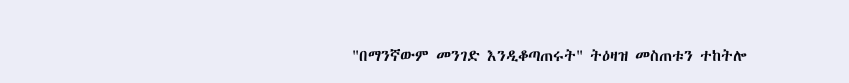"በማንኛውም መንገድ እንዲቆጣጠሩት" ትዕዛዝ መስጠቱን ተከትሎ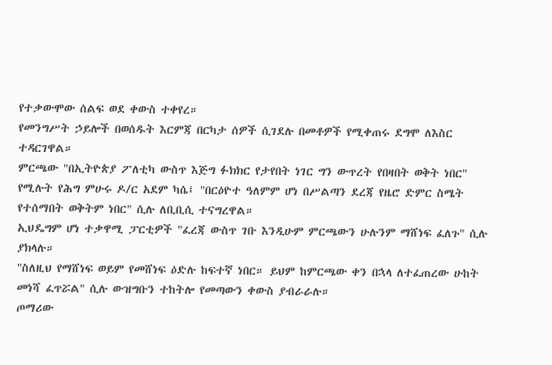የተቃውሞው ሰልፍ ወደ ቀውስ ተቀየረ።
የመንግሥት ኃይሎች በወሰዱት እርምጃ በርካታ ሰዎች ሲገደሉ በመቶዎች የሚቀጠሩ ደግሞ ለእስር ተዳርገዋል።
ምርጫው "በኢትዮጵያ ፖለቲካ ውስጥ እጅግ ፉክክር የታየበት ነገር ግን ውጥረት የበዛበት ወቅት ነበር" የሚሉት የሕግ ምሁሩ ዶ/ር አደም ካሴ፤ "በርዕዮተ ዓለምም ሆነ በሥልጣን ደረጃ የዜሮ ድምር ስሜት የተሰማበት ወቅትም ነበር" ሲሉ ለቢቢሲ ተናግረዋል።
ኢህዴግም ሆነ ተቃዋሚ ፓርቲዎች "ፈረጃ ውስጥ ገቡ እንዲሁም ምርጫውን ሁሉንም ማሸነፍ ፈለጉ" ሲሉ ያክላሉ።
"ስለዚህ የማሸነፍ ወይም የመሸነፍ ዕድሉ ከፍተኛ ነበር። ይህም ከምርጫው ቀን በኋላ ለተፈጠረው ሁከት መነሻ ፈጥሯል" ሲሉ ውዝግቡን ተከትሎ የመጣውን ቀውስ ያብራራሉ።
ጦማሪው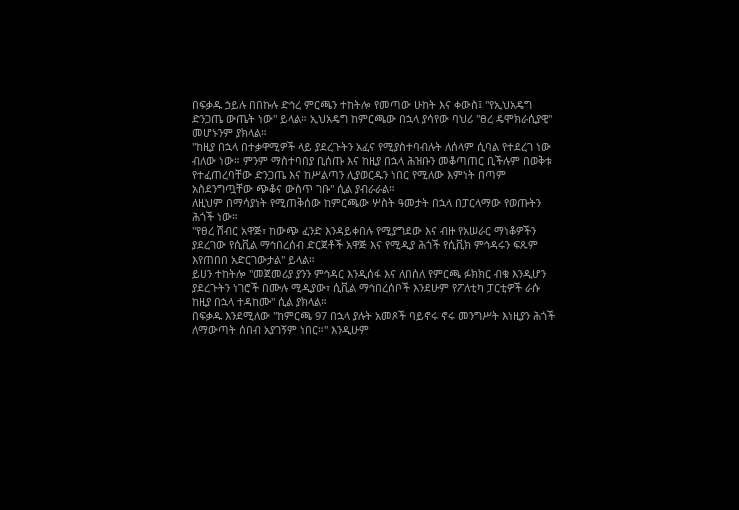በፍቃዱ ኃይሉ በበኩሉ ድኅረ ምርጫን ተከትሎ የመጣው ሁከት እና ቀውስ፤ "የኢህአዴግ ድንጋጤ ውጤት ነው" ይላል። ኢህአዴግ ከምርጫው በኋላ ያሳየው ባህሪ "ፀረ ዴሞክራሲያዊ" መሆኑንም ያክላል።
"ከዚያ በኋላ በተቃዋሚዎች ላይ ያደረጉትን አፈና የሚያስተባብሉት ለሰላም ሲባል የተደረገ ነው ብለው ነው። ምንም ማስተባበያ ቢሰጡ እና ከዚያ በኋላ ሕዝቡን መቆጣጠር ቢችሉም በወቅቱ የተፈጠረባቸው ድንጋጤ እና ከሥልጣን ሊያወርዱን ነበር የሚለው እምነት በጣም አስደንግጧቸው ጭቆና ውስጥ ገቡ" ሲል ያብራራል።
ለዚህም በማሳያነት የሚጠቅሰው ከምርጫው ሦስት ዓመታት በኋላ በፓርላማው የወጡትን ሕጎች ነው።
"የፀረ ሽብር አዋጅ፣ ከውጭ ፈንድ እንዳይቀበሉ የሚያግደው እና ብዙ የአሠራር ማነቆዎችን ያደረገው የሲቪል ማኅበረሰብ ድርጀቶች አዋጅ እና የሚዲያ ሕጎች የሲቪክ ምኅዳሩን ፍጹም እየጠበበ አድርገውታል" ይላል።
ይሀን ተከትሎ "መጀመሪያ ያንን ምኅዳር እንዲሰፋ እና ለበሰለ የምርጫ ፉክክር ብቁ እንዲሆን ያደረጉትን ነገሮች በሙሉ ሚዲያው፣ ሲቪል ማኅበረሰቦች እንደሁም የፖለቲካ ፓርቲዎች ራሱ ከዚያ በኋላ ተዳከሙ" ሲል ያክላል።
በፍቃዱ እንደሚለው "ከምርጫ 97 በኋላ ያሉት አመጾች ባይኖሩ ኖሩ መንግሥት እነዚያን ሕጎች ለማውጣት ሰበብ አያገኝም ነበር።" እንዲሁም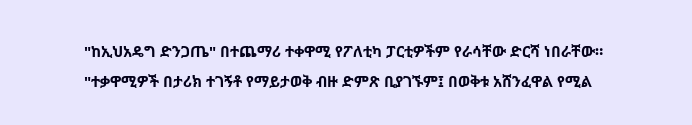"ከኢህአዴግ ድንጋጤ" በተጨማሪ ተቀዋሚ የፖለቲካ ፓርቲዎችም የራሳቸው ድርሻ ነበራቸው።
"ተቃዋሚዎች በታሪክ ተገኝቶ የማይታወቅ ብዙ ድምጽ ቢያገኙም፤ በወቅቱ አሸንፈዋል የሚል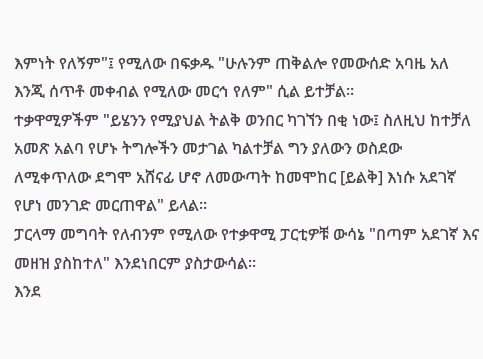እምነት የለኝም"፤ የሚለው በፍቃዱ "ሁሉንም ጠቅልሎ የመውሰድ አባዜ አለ እንጂ ሰጥቶ መቀብል የሚለው መርኅ የለም" ሲል ይተቻል።
ተቃዋሚዎችም "ይሄንን የሚያህል ትልቅ ወንበር ካገኘን በቂ ነው፤ ስለዚህ ከተቻለ አመጽ አልባ የሆኑ ትግሎችን መታገል ካልተቻል ግን ያለውን ወስደው ለሚቀጥለው ደግሞ አሸናፊ ሆኖ ለመውጣት ከመሞከር [ይልቅ] እነሱ አደገኛ የሆነ መንገድ መርጠዋል" ይላል።
ፓርላማ መግባት የለብንም የሚለው የተቃዋሚ ፓርቲዎቹ ውሳኔ "በጣም አደገኛ እና መዘዝ ያስከተለ" እንደነበርም ያስታውሳል።
እንደ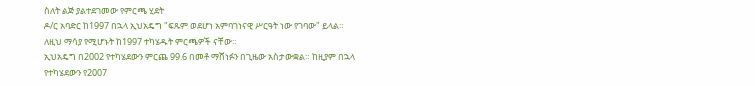ስለት ልጅ ያልተደገመው የምርጫ ሂደት
ዶ/ር አባድር ከ1997 በኋላ ኢህአዴግ "ፍጹም ወደሆነ አምባገነናዊ ሥርዓት ነው የገባው" ይላል። ለዚህ ማሳያ የሚሆኑት ከ1997 ተካሄዱት ምርጫዎች ናቸው።
ኢህአዴግ በ2002 የተካሄደውን ምርጨ 99.6 በመቶ ማሸነፉን በጊዜው አስታውቋል። ከዚያም በኋላ የተካሄደውን የ2007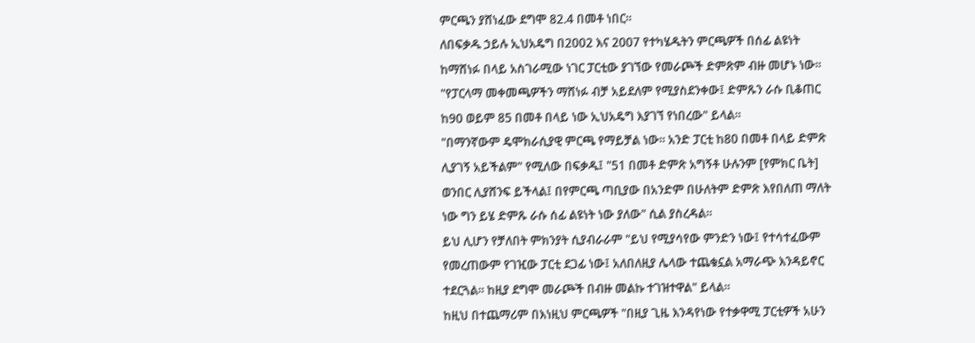ምርጫን ያሸነፈው ደግሞ 82.4 በመቶ ነበር።
ለበፍቃዱ ኃይሉ ኢህአዴግ በ2002 እና 2007 የተካሄዱትን ምርጫዎች በሰፊ ልዩነት ከማሸነፉ በላይ አስገራሚው ነገር ፓርቲው ያገኘው የመራጮች ድምጽም ብዙ መሆኑ ነው።
"የፓርላማ መቀመጫዎችን ማሸነፉ ብቻ አይደለም የሚያስደንቀው፤ ድምጹን ራሱ ቢቆጠር ከ90 ወይም 85 በመቶ በላይ ነው ኢህአዴግ እያገኘ የነበረው" ይላል።
"በማንኛውም ዴሞክራሲያዊ ምርጫ የማይቻል ነው። አንድ ፓርቲ ከ80 በመቶ በላይ ድምጽ ሊያገኝ አይችልም" የሚለው በፍቃዱ፤ "51 በመቶ ድምጽ አግኝቶ ሁሉንም [የምክር ቤት] ወንበር ሊያሸንፍ ይችላል፤ በየምርጫ ጣቢያው በአንድም በሁለትም ድምጽ እየበለጠ ማለት ነው ግን ይሄ ድምጹ ራሱ ሰፊ ልዩነት ነው ያለው" ሲል ያስረዳል።
ይህ ሊሆን የቻለበት ምክንያት ሲያብራራም "ይህ የሚያሳየው ምንድን ነው፤ የተሳተፈውም የመረጠውም የገዢው ፓርቲ ደጋፊ ነው፤ አለበለዚያ ሌላው ተጨቁኗል አማራጭ እንዳይኖር ተደርጓል። ከዚያ ደግሞ መራጮች በብዙ መልኩ ተገዝተዋል" ይላል።
ከዚህ በተጨማሪም በእነዚህ ምርጫዎች "በዚያ ጊዜ እንዳየነው የተቃዋሚ ፓርቲዎች አሁን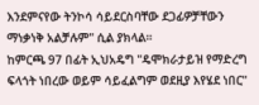እንደምናየው ትንኮሳ ሳይደርስባቸው ደጋፊዎቻቸውን ማነቃነቅ አልቻሉም" ሲል ያክላል።
ከምርጫ 97 በፊት ኢህአዴግ "ዴሞክራታይዝ የማድረግ ፍላጎት ነበረው ወይም ሳይፈልግም ወደዚያ እየሄደ ነበር"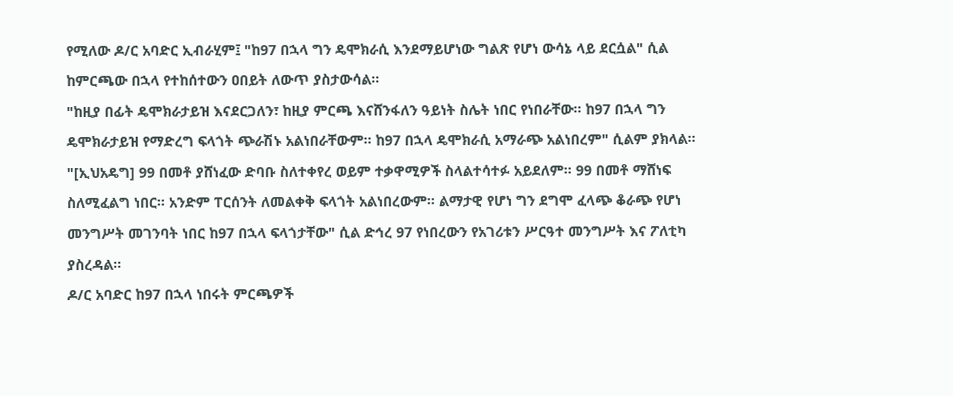የሚለው ዶ/ር አባድር ኢብራሂም፤ "ከ97 በኋላ ግን ዴሞክራሲ እንደማይሆነው ግልጽ የሆነ ውሳኔ ላይ ደርሷል" ሲል ከምርጫው በኋላ የተከሰተውን ዐበይት ለውጥ ያስታውሳል።
"ከዚያ በፊት ዴሞክራታይዝ እናደርጋለን፣ ከዚያ ምርጫ እናሸንፋለን ዓይነት ስሌት ነበር የነበራቸው። ከ97 በኋላ ግን ዴሞክራታይዝ የማድረግ ፍላጎት ጭራሽኑ አልነበራቸውም። ከ97 በኋላ ዴሞክራሲ አማራጭ አልነበረም" ሲልም ያክላል።
"[ኢህአዴግ] 99 በመቶ ያሸነፈው ድባቡ ስለተቀየረ ወይም ተቃዋሚዎች ስላልተሳተፉ አይደለም። 99 በመቶ ማሸነፍ ስለሚፈልግ ነበር። አንድም ፐርሰንት ለመልቀቅ ፍላጎት አልነበረውም። ልማታዊ የሆነ ግን ደግሞ ፈላጭ ቆራጭ የሆነ መንግሥት መገንባት ነበር ከ97 በኋላ ፍላጎታቸው" ሲል ድኅረ 97 የነበረውን የአገሪቱን ሥርዓተ መንግሥት እና ፖለቲካ ያስረዳል።
ዶ/ር አባድር ከ97 በኋላ ነበሩት ምርጫዎች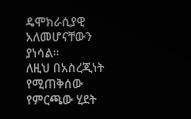ዴሞክራሲያዊ አለመሆናቸውን ያነሳል።
ለዚህ በአስረጂነት የሚጠቅሰው የምርጫው ሂደት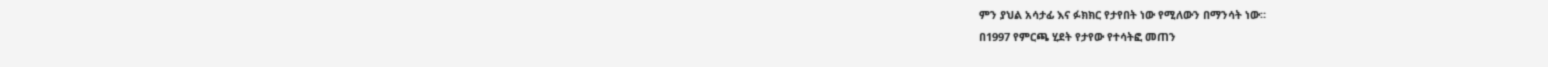ምን ያህል አሳታፊ እና ፉክክር የታየበት ነው የሚለውን በማንሳት ነው።
በ1997 የምርጫ ሂደት የታየው የተሳትፎ መጠን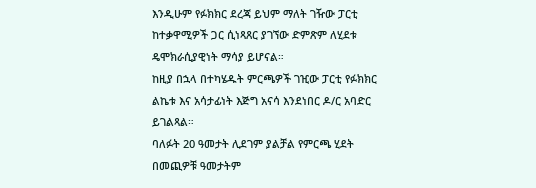እንዲሁም የፉክክር ደረጃ ይህም ማለት ገዥው ፓርቲ ከተቃዋሚዎች ጋር ሲነጻጸር ያገኘው ድምጽም ለሂደቱ ዴሞክራሲያዊነት ማሳያ ይሆናል።
ከዚያ በኋላ በተካሄዱት ምርጫዎች ገዢው ፓርቲ የፉክክር ልኬቱ እና አሳታፊነት እጅግ አናሳ እንደነበር ዶ/ር አባድር ይገልጻል።
ባለፉት 20 ዓመታት ሊደገም ያልቻል የምርጫ ሂደት በመጪዎቹ ዓመታትም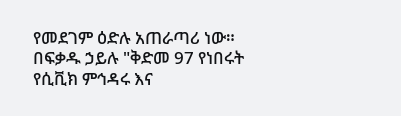የመደገም ዕድሉ አጠራጣሪ ነው።
በፍቃዱ ኃይሉ "ቅድመ 97 የነበሩት የሲቪክ ምኅዳሩ እና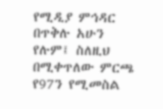የሚዲያ ምኅዳር በጥቅሉ አሁን የሉም፤ ስለዚህ በሚቀጥለው ምርጫ የ97ን የሚመስል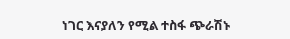ነገር እናያለን የሚል ተስፋ ጭራሽኑ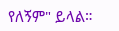የለኝም" ይላል።